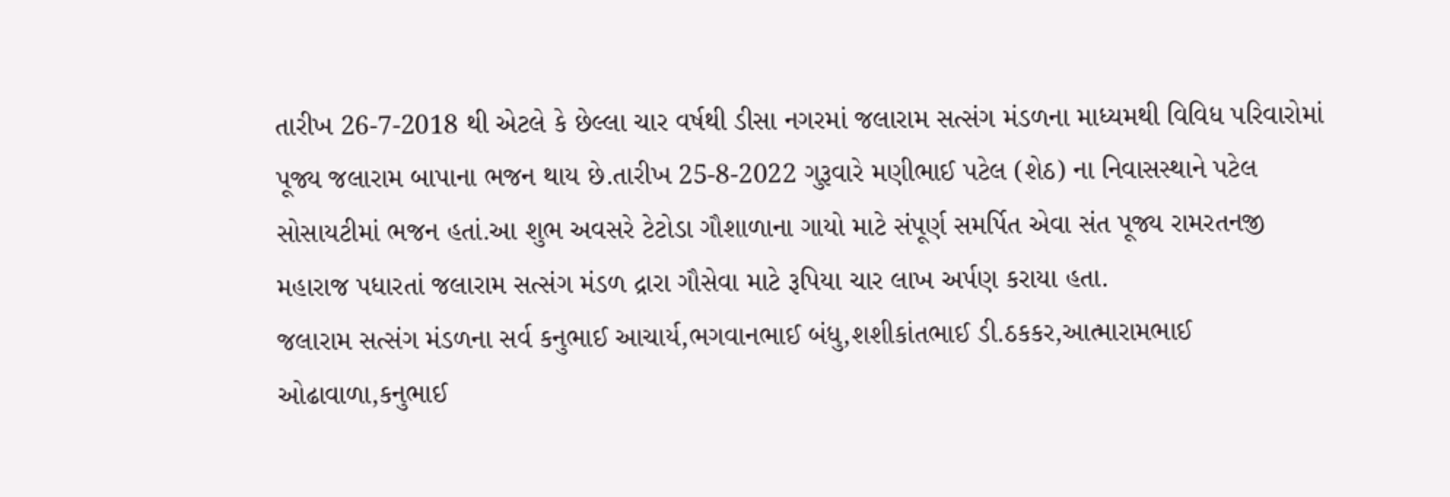તારીખ 26-7-2018 થી એટલે કે છેલ્લા ચાર વર્ષથી ડીસા નગરમાં જલારામ સત્સંગ મંડળના માધ્યમથી વિવિધ પરિવારોમાં પૂજ્ય જલારામ બાપાના ભજન થાય છે.તારીખ 25-8-2022 ગુરૂવારે મણીભાઈ પટેલ (શેઠ) ના નિવાસસ્થાને પટેલ સોસાયટીમાં ભજન હતાં.આ શુભ અવસરે ટેટોડા ગૌશાળાના ગાયો માટે સંપૂર્ણ સમર્પિત એવા સંત પૂજ્ય રામરતનજી મહારાજ પધારતાં જલારામ સત્સંગ મંડળ દ્રારા ગૌસેવા માટે રૂપિયા ચાર લાખ અર્પણ કરાયા હતા.
જલારામ સત્સંગ મંડળના સર્વ કનુભાઈ આચાર્ય,ભગવાનભાઈ બંધુ,શશીકાંતભાઈ ડી.ઠકકર,આત્મારામભાઈ ઓઢાવાળા,કનુભાઈ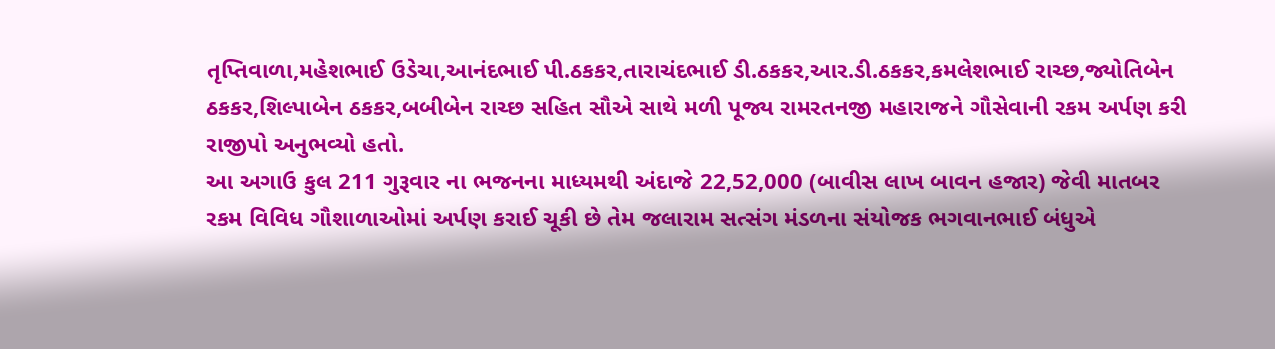તૃપ્તિવાળા,મહેશભાઈ ઉડેચા,આનંદભાઈ પી.ઠકકર,તારાચંદભાઈ ડી.ઠકકર,આર.ડી.ઠકકર,કમલેશભાઈ રાચ્છ,જ્યોતિબેન ઠકકર,શિલ્પાબેન ઠકકર,બબીબેન રાચ્છ સહિત સૌએ સાથે મળી પૂજ્ય રામરતનજી મહારાજને ગૌસેવાની રકમ અર્પણ કરી રાજીપો અનુભવ્યો હતો.
આ અગાઉ કુલ 211 ગુરૂવાર ના ભજનના માધ્યમથી અંદાજે 22,52,000 (બાવીસ લાખ બાવન હજાર) જેવી માતબર રકમ વિવિધ ગૌશાળાઓમાં અર્પણ કરાઈ ચૂકી છે તેમ જલારામ સત્સંગ મંડળના સંયોજક ભગવાનભાઈ બંધુએ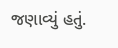જણાવ્યું હતું.